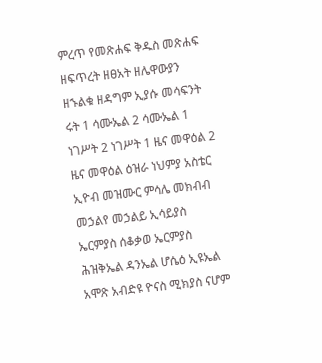ምረጥ የመጽሐፍ ቅዱስ መጽሐፍ ዘፍጥረት ዘፀአት ዘሌዋውያን ዘኁልቁ ዘዳግም ኢያሱ መሳፍንት ሩት 1 ሳሙኤል 2 ሳሙኤል 1 ነገሥት 2 ነገሥት 1 ዜና መዋዕል 2 ዜና መዋዕል ዕዝራ ነህምያ አስቴር ኢዮብ መዝሙር ምሳሌ መክብብ መኃልየ መኃልይ ኢሳይያስ ኤርምያስ ሰቆቃወ ኤርምያስ ሕዝቅኤል ዳንኤል ሆሴዕ ኢዩኤል አሞጽ አብድዩ ዮናስ ሚክያስ ናሆም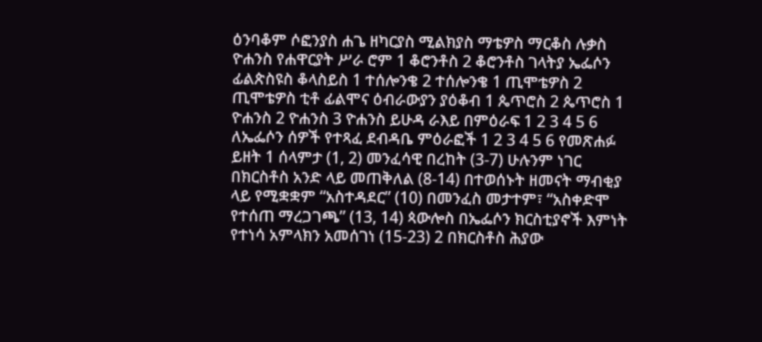ዕንባቆም ሶፎንያስ ሐጌ ዘካርያስ ሚልክያስ ማቴዎስ ማርቆስ ሉቃስ ዮሐንስ የሐዋርያት ሥራ ሮም 1 ቆሮንቶስ 2 ቆሮንቶስ ገላትያ ኤፌሶን ፊልጵስዩስ ቆላስይስ 1 ተሰሎንቄ 2 ተሰሎንቄ 1 ጢሞቴዎስ 2 ጢሞቴዎስ ቲቶ ፊልሞና ዕብራውያን ያዕቆብ 1 ጴጥሮስ 2 ጴጥሮስ 1 ዮሐንስ 2 ዮሐንስ 3 ዮሐንስ ይሁዳ ራእይ በምዕራፍ 1 2 3 4 5 6 ለኤፌሶን ሰዎች የተጻፈ ደብዳቤ ምዕራፎች 1 2 3 4 5 6 የመጽሐፉ ይዘት 1 ሰላምታ (1, 2) መንፈሳዊ በረከት (3-7) ሁሉንም ነገር በክርስቶስ አንድ ላይ መጠቅለል (8-14) በተወሰኑት ዘመናት ማብቂያ ላይ የሚቋቋም “አስተዳደር” (10) በመንፈስ መታተም፣ “አስቀድሞ የተሰጠ ማረጋገጫ” (13, 14) ጳውሎስ በኤፌሶን ክርስቲያኖች እምነት የተነሳ አምላክን አመሰገነ (15-23) 2 በክርስቶስ ሕያው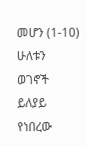መሆን (1-10) ሁለቱን ወገኖች ይለያይ የነበረው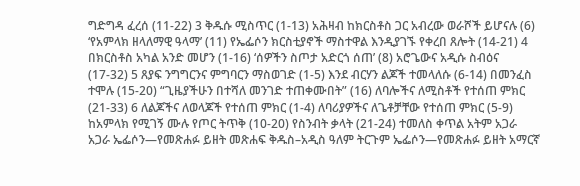ግድግዳ ፈረሰ (11-22) 3 ቅዱሱ ሚስጥር (1-13) አሕዛብ ከክርስቶስ ጋር አብረው ወራሾች ይሆናሉ (6) ‘የአምላክ ዘላለማዊ ዓላማ’ (11) የኤፌሶን ክርስቲያኖች ማስተዋል እንዲያገኙ የቀረበ ጸሎት (14-21) 4 በክርስቶስ አካል አንድ መሆን (1-16) ‘ሰዎችን ስጦታ አድርጎ ሰጠ’ (8) አሮጌውና አዲሱ ስብዕና (17-32) 5 ጸያፍ ንግግርንና ምግባርን ማስወገድ (1-5) እንደ ብርሃን ልጆች ተመላለሱ (6-14) በመንፈስ ተሞሉ (15-20) “ጊዜያችሁን በተሻለ መንገድ ተጠቀሙበት” (16) ለባሎችና ለሚስቶች የተሰጠ ምክር (21-33) 6 ለልጆችና ለወላጆች የተሰጠ ምክር (1-4) ለባሪያዎችና ለጌቶቻቸው የተሰጠ ምክር (5-9) ከአምላክ የሚገኝ ሙሉ የጦር ትጥቅ (10-20) የስንብት ቃላት (21-24) ተመለስ ቀጥል አትም አጋራ አጋራ ኤፌሶን—የመጽሐፉ ይዘት መጽሐፍ ቅዱስ–አዲስ ዓለም ትርጉም ኤፌሶን—የመጽሐፉ ይዘት አማርኛ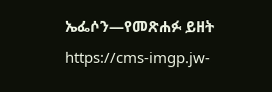ኤፌሶን—የመጽሐፉ ይዘት https://cms-imgp.jw-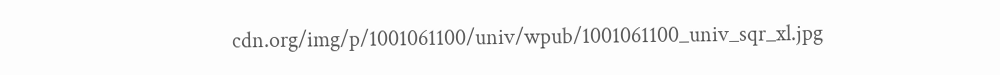cdn.org/img/p/1001061100/univ/wpub/1001061100_univ_sqr_xl.jpg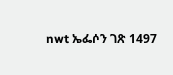nwt ኤፌሶን ገጽ 1497